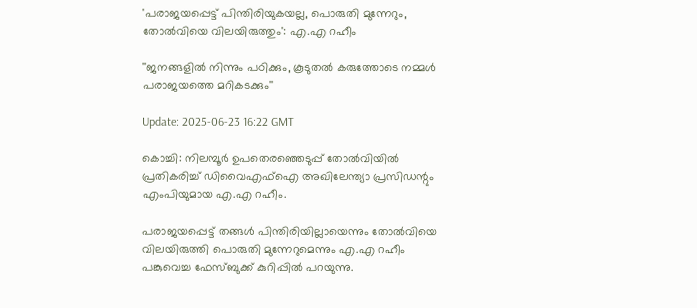'പരാജയപ്പെട്ട് പിന്തിരിയുകയല്ല, പൊരുതി മുന്നേറും, തോൽവിയെ വിലയിരുത്തും': എ.എ റഹീം

''ജനങ്ങളിൽ നിന്നും പഠിക്കും, കൂടുതൽ കരുത്തോടെ നമ്മൾ പരാജയത്തെ മറികടക്കും''

Update: 2025-06-23 16:22 GMT

കൊച്ചി: നിലമ്പൂര്‍ ഉപതെരഞ്ഞെടുപ്പ് തോല്‍വിയില്‍ പ്രതികരിച്ച് ഡിവൈഎഫ്‌ഐ അഖിലേന്ത്യാ പ്രസിഡന്റും എംപിയുമായ എ.എ റഹീം.

പരാജയപ്പെട്ട് തങ്ങള്‍ പിന്തിരിയില്ലായെന്നും തോല്‍വിയെ വിലയിരുത്തി പൊരുതി മുന്നേറുമെന്നും എ.എ റഹീം പങ്കുവെച്ച ഫേസ്ബുക്ക് കുറിപ്പില്‍ പറയുന്നു.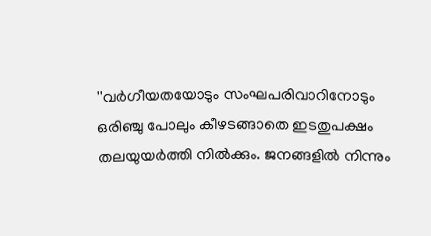''വർഗീയതയോടും സംഘപരിവാറിനോടും ഒരിഞ്ചു പോലും കീഴടങ്ങാതെ ഇടതുപക്ഷം തലയുയർത്തി നിൽക്കും. ജനങ്ങളിൽ നിന്നും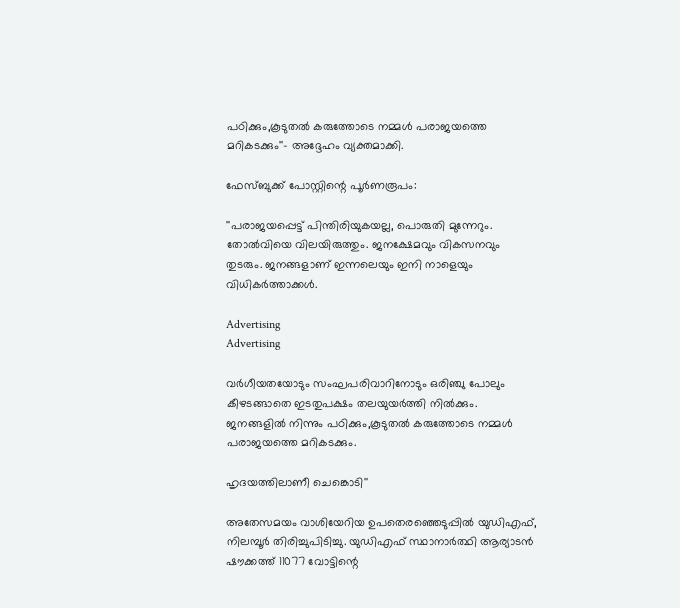പഠിക്കും,കൂടുതൽ കരുത്തോടെ നമ്മൾ പരാജയത്തെ മറികടക്കും''- അദ്ദേഹം വ്യക്തമാക്കി.

ഫേസ്ബുക്ക് പോസ്റ്റിന്റെ പൂര്‍ണരൂപം:

''പരാജയപ്പെട്ട് പിന്തിരിയുകയല്ല, പൊരുതി മുന്നേറും. തോൽവിയെ വിലയിരുത്തും. ജനക്ഷേമവും വികസനവും തുടരും. ജനങ്ങളാണ് ഇന്നലെയും ഇനി നാളെയും വിധികർത്താക്കൾ.

Advertising
Advertising

വർഗീയതയോടും സംഘപരിവാറിനോടും ഒരിഞ്ചു പോലും കീഴടങ്ങാതെ ഇടതുപക്ഷം തലയുയർത്തി നിൽക്കും. ജനങ്ങളിൽ നിന്നും പഠിക്കും,കൂടുതൽ കരുത്തോടെ നമ്മൾ പരാജയത്തെ മറികടക്കും.

ഹൃദയത്തിലാണീ ചെങ്കൊടി''

അതേസമയം വാശിയേറിയ ഉപതെരഞ്ഞെടുപ്പിൽ യുഡിഎഫ്, നിലമ്പൂര്‍ തിരിച്ചുപിടിച്ചു. യുഡിഎഫ് സ്ഥാനാർത്ഥി ആര്യാടൻ ഷൗക്കത്ത് 11077 വോട്ടിന്റെ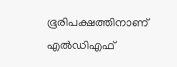ഭൂരിപക്ഷത്തിനാണ് എൽഡിഎഫ്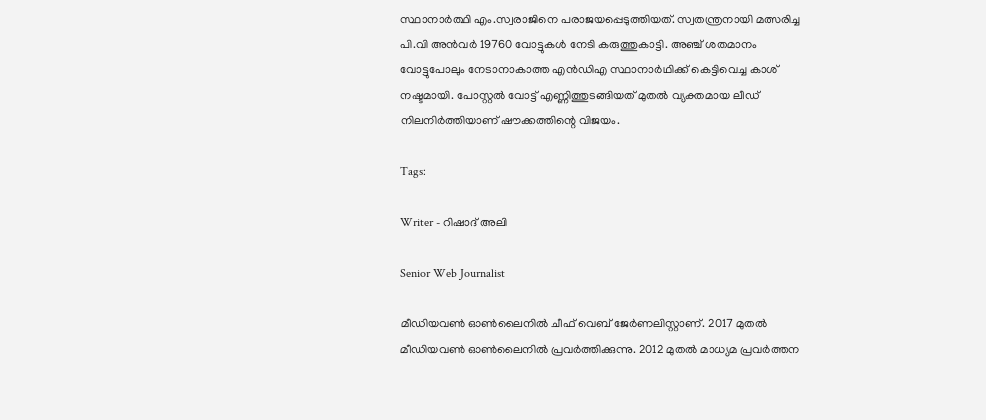സ്ഥാനാർത്ഥി എം.സ്വരാജിനെ പരാജയപ്പെടുത്തിയത്. സ്വതന്ത്രനായി മത്സരിച്ച പി.വി അൻവർ 19760 വോട്ടുകള്‍ നേടി കരുത്തുകാട്ടി. അഞ്ച് ശതമാനം വോട്ടുപോലും നേടാനാകാത്ത എൻഡിഎ സ്ഥാനാർഥിക്ക് കെട്ടിവെച്ച കാശ് നഷ്ടമായി. പോസ്റ്റൽ വോട്ട് എണ്ണിത്തുടങ്ങിയത് മുതൽ വ്യക്തമായ ലീഡ് നിലനിർത്തിയാണ് ഷൗക്കത്തിന്റെ വിജയം.

Tags:

Writer - റിഷാദ് അലി

Senior Web Journalist

മീഡിയവൺ ഓൺലൈനിൽ ചീഫ് വെബ് ജേർണലിസ്റ്റാണ്. 2017 മുതൽ മീഡിയവൺ ഓൺലൈനിൽ പ്രവർത്തിക്കുന്നു. 2012 മുതൽ മാധ്യമ പ്രവർത്തന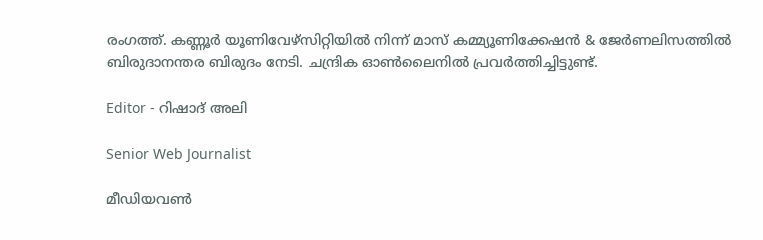രംഗത്ത്. കണ്ണൂര്‍ യൂണിവേഴ്‌സിറ്റിയിൽ നിന്ന് മാസ് കമ്മ്യൂണിക്കേഷന്‍ & ജേര്‍ണലിസത്തില്‍ ബിരുദാനന്തര ബിരുദം നേടി. ചന്ദ്രിക ഓണ്‍ലൈനില്‍ പ്രവര്‍ത്തിച്ചിട്ടുണ്ട്.

Editor - റിഷാദ് അലി

Senior Web Journalist

മീഡിയവൺ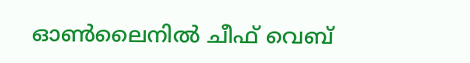ഓൺലൈനിൽ ചീഫ് വെബ്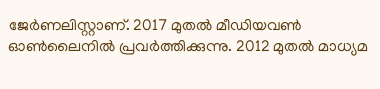ജേർണലിസ്റ്റാണ്. 2017 മുതൽ മീഡിയവൺ ഓൺലൈനിൽ പ്രവർത്തിക്കുന്നു. 2012 മുതൽ മാധ്യമ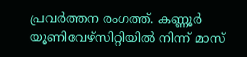പ്രവർത്തന രംഗത്ത്. കണ്ണൂര്‍ യൂണിവേഴ്‌സിറ്റിയിൽ നിന്ന് മാസ്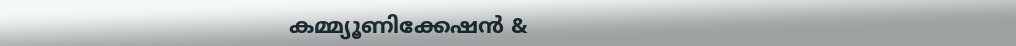കമ്മ്യൂണിക്കേഷന്‍ &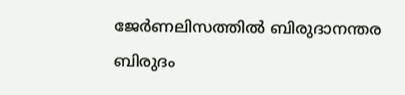ജേര്‍ണലിസത്തില്‍ ബിരുദാനന്തര ബിരുദം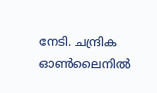നേടി. ചന്ദ്രിക ഓണ്‍ലൈനില്‍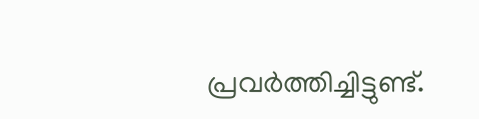പ്രവര്‍ത്തിച്ചിട്ടുണ്ട്.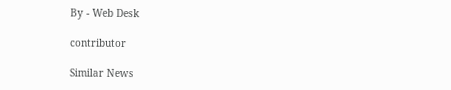By - Web Desk

contributor

Similar News